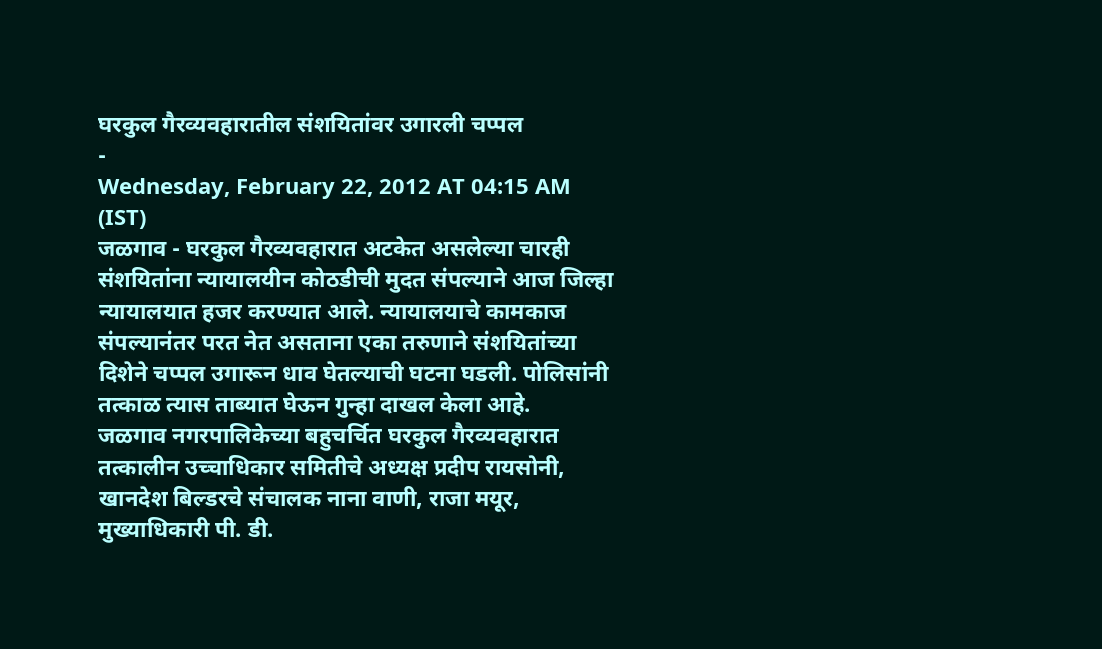घरकुल गैरव्यवहारातील संशयितांवर उगारली चप्पल
-
Wednesday, February 22, 2012 AT 04:15 AM (IST)
जळगाव - घरकुल गैरव्यवहारात अटकेत असलेल्या चारही संशयितांना न्यायालयीन कोठडीची मुदत संपल्याने आज जिल्हा न्यायालयात हजर करण्यात आले. न्यायालयाचे कामकाज संपल्यानंतर परत नेत असताना एका तरुणाने संशयितांच्या दिशेने चप्पल उगारून धाव घेतल्याची घटना घडली. पोलिसांनी तत्काळ त्यास ताब्यात घेऊन गुन्हा दाखल केला आहे.
जळगाव नगरपालिकेच्या बहुचर्चित घरकुल गैरव्यवहारात तत्कालीन उच्चाधिकार समितीचे अध्यक्ष प्रदीप रायसोनी, खानदेश बिल्डरचे संचालक नाना वाणी, राजा मयूर, मुख्याधिकारी पी. डी.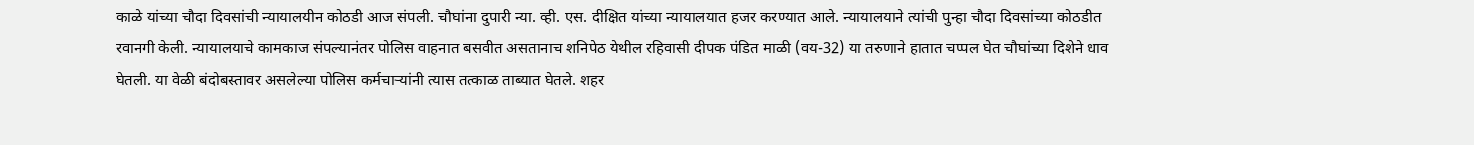काळे यांच्या चौदा दिवसांची न्यायालयीन कोठडी आज संपली. चौघांना दुपारी न्या. व्ही. एस. दीक्षित यांच्या न्यायालयात हजर करण्यात आले. न्यायालयाने त्यांची पुन्हा चौदा दिवसांच्या कोठडीत रवानगी केली. न्यायालयाचे कामकाज संपल्यानंतर पोलिस वाहनात बसवीत असतानाच शनिपेठ येथील रहिवासी दीपक पंडित माळी (वय-32) या तरुणाने हातात चप्पल घेत चौघांच्या दिशेने धाव घेतली. या वेळी बंदोबस्तावर असलेल्या पोलिस कर्मचाऱ्यांनी त्यास तत्काळ ताब्यात घेतले. शहर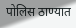पोलिस ठाण्यात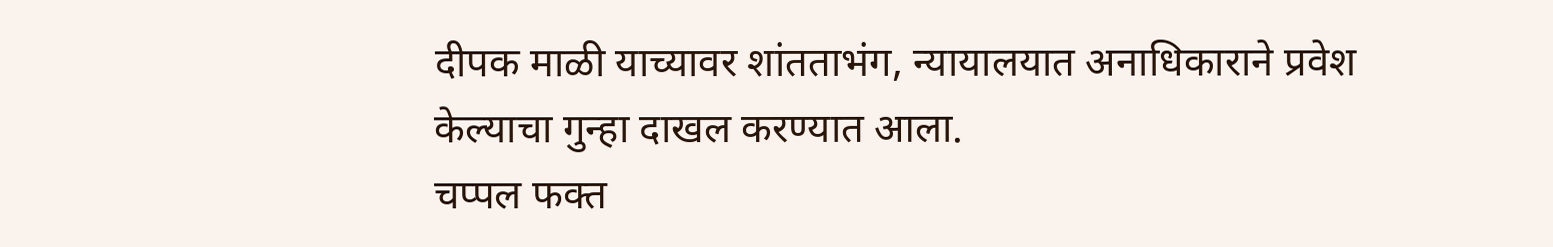दीपक माळी याच्यावर शांतताभंग, न्यायालयात अनाधिकाराने प्रवेश केल्याचा गुन्हा दाखल करण्यात आला.
चप्पल फक्त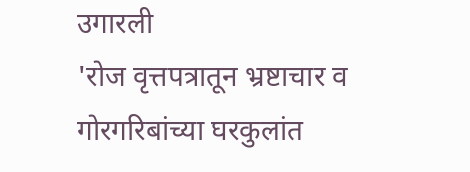उगारली
'रोज वृत्तपत्रातून भ्रष्टाचार व गोरगरिबांच्या घरकुलांत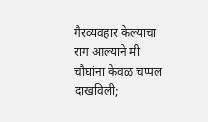गैरव्यवहार केल्याचा राग आल्याने मी चौघांना केवळ चप्पल दाखविली;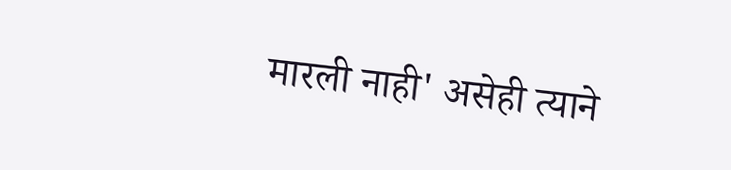मारली नाही' असेही त्याने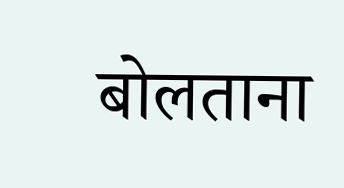बोलताना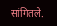सांगितले.